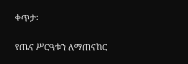ቀጥታ፡

የጤና ሥርዓቱን ለማጠናከር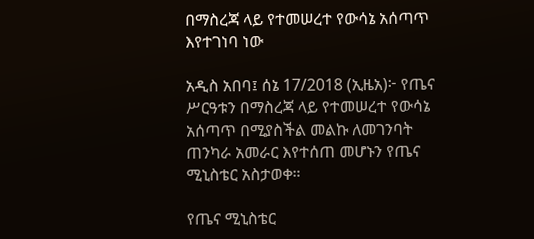በማስረጃ ላይ የተመሠረተ የውሳኔ አሰጣጥ እየተገነባ ነው

አዲስ አበባ፤ ሰኔ 17/2018 (ኢዜአ)፦ የጤና ሥርዓቱን በማስረጃ ላይ የተመሠረተ የውሳኔ አሰጣጥ በሚያስችል መልኩ ለመገንባት ጠንካራ አመራር እየተሰጠ መሆኑን የጤና ሚኒስቴር አስታወቀ።

የጤና ሚኒስቴር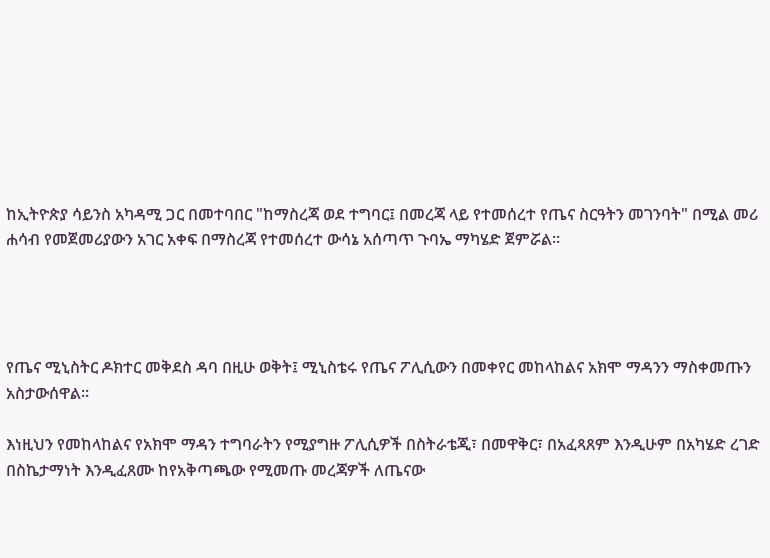ከኢትዮጵያ ሳይንስ አካዳሚ ጋር በመተባበር "ከማስረጃ ወደ ተግባር፤ በመረጃ ላይ የተመሰረተ የጤና ስርዓትን መገንባት" በሚል መሪ ሐሳብ የመጀመሪያውን አገር አቀፍ በማስረጃ የተመሰረተ ውሳኔ አሰጣጥ ጉባኤ ማካሄድ ጀምሯል።




የጤና ሚኒስትር ዶክተር መቅደስ ዳባ በዚሁ ወቅት፤ ሚኒስቴሩ የጤና ፖሊሲውን በመቀየር መከላከልና አክሞ ማዳንን ማስቀመጡን አስታውሰዋል።

እነዚህን የመከላከልና የአክሞ ማዳን ተግባራትን የሚያግዙ ፖሊሲዎች በስትራቴጂ፣ በመዋቅር፣ በአፈጻጸም እንዲሁም በአካሄድ ረገድ በስኬታማነት እንዲፈጸሙ ከየአቅጣጫው የሚመጡ መረጃዎች ለጤናው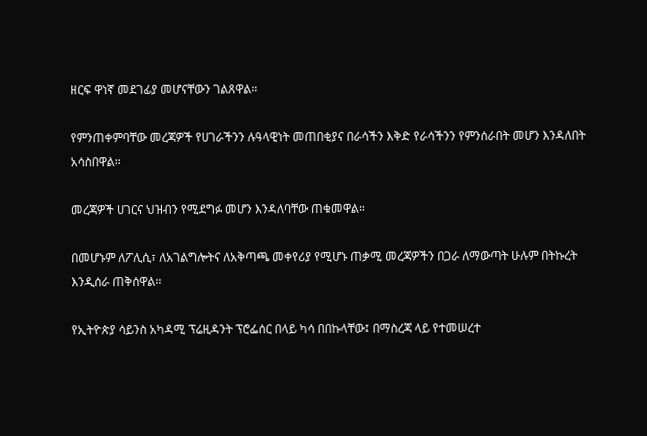ዘርፍ ዋነኛ መደገፊያ መሆናቸውን ገልጸዋል።

የምንጠቀምባቸው መረጃዎች የሀገራችንን ሉዓላዊነት መጠበቂያና በራሳችን እቅድ የራሳችንን የምንሰራበት መሆን እንዳለበት አሳስበዋል።

መረጃዎች ሀገርና ህዝብን የሚደግፉ መሆን እንዳለባቸው ጠቁመዋል።

በመሆኑም ለፖሊሲ፣ ለአገልግሎትና ለአቅጣጫ መቀየሪያ የሚሆኑ ጠቃሚ መረጃዎችን በጋራ ለማውጣት ሁሉም በትኩረት እንዲሰራ ጠቅሰዋል፡፡

የኢትዮጵያ ሳይንስ አካዳሚ ፕሬዚዳንት ፕሮፌሰር በላይ ካሳ በበኩላቸው፤ በማስረጃ ላይ የተመሠረተ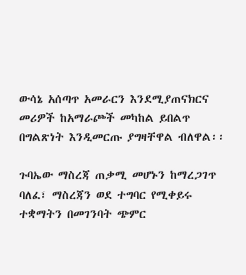ውሳኔ አሰጣጥ አመራርን እንደሚያጠናክርና መሪዎች ከአማራጮች መካከል ይበልጥ በግልጽነት እንዲመርጡ ያግዛቸዋል ብለዋል፡፡

ጉባኤው ማስረጃ ጠቃሚ መሆኑን ከማረጋገጥ ባለፈ፣ ማስረጃን ወደ ተግባር የሚቀይሩ ተቋማትን በመገንባት ጭምር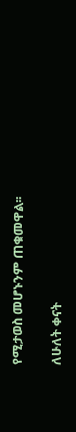የሚታወስ መሆኑንም ጠቁመዋል፡፡

ለሁለት ቀናት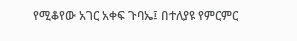የሚቆየው አገር አቀፍ ጉባኤ፤ በተለያዩ የምርምር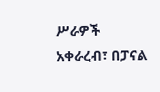ሥራዎች አቀራረብ፣ በፓናል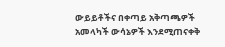ውይይቶችና በቀጣይ አቅጣጫዎች አመላካች ውሳኔዎች እንደሚጠናቀቅ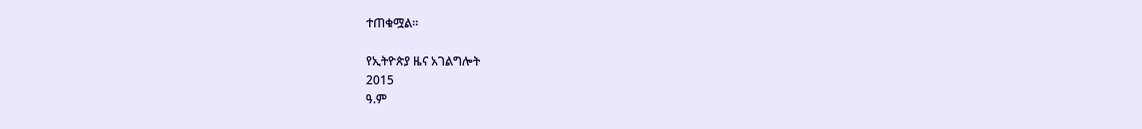ተጠቁሟል፡፡

የኢትዮጵያ ዜና አገልግሎት
2015
ዓ.ም